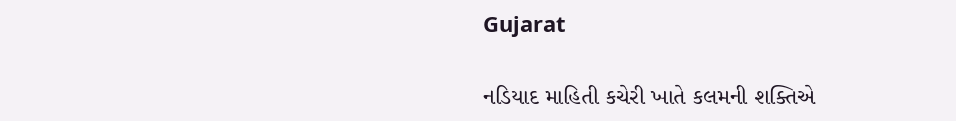Gujarat

નડિયાદ માહિતી કચેરી ખાતે કલમની શક્તિએ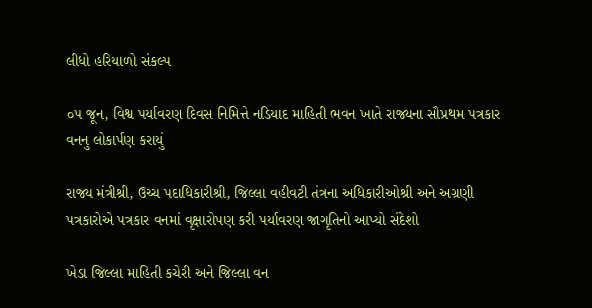લીધો હરિયાળો સંકલ્પ

૦૫ જૂન, વિશ્વ પર્યાવરણ દિવસ નિમિત્તે નડિયાદ માહિતી ભવન ખાતે રાજ્યના સૌપ્રથમ પત્રકાર વનનુ લોકાર્પણ કરાયું

રાજ્ય મંત્રીશ્રી, ઉચ્ચ પદાધિકારીશ્રી, જિલ્લા વહીવટી તંત્રના અધિકારીઓશ્રી અને અગ્રણી પત્રકારોએ પત્રકાર વનમાં વૃક્ષારોપણ કરી પર્યાવરણ જાગૃતિનો આપ્યો સંદેશો

ખેડા જિલ્લા માહિતી કચેરી અને જિલ્લા વન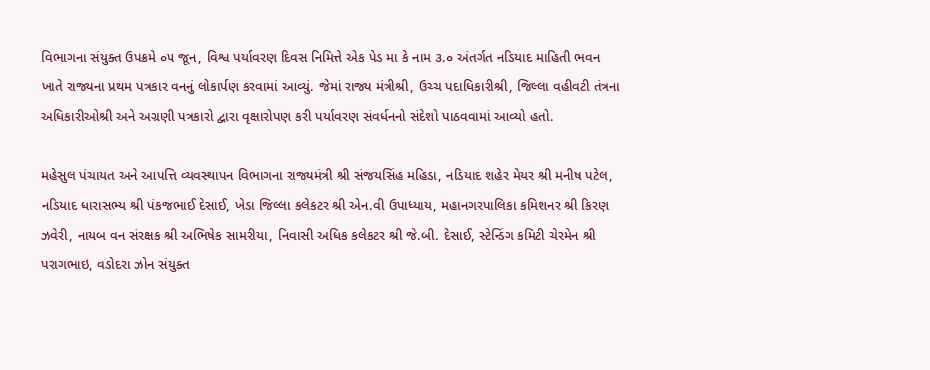વિભાગના સંયુક્ત ઉપક્રમે ૦૫ જૂન, વિશ્વ પર્યાવરણ દિવસ નિમિત્તે એક પેડ મા કે નામ ૩.૦ અંતર્ગત નડિયાદ માહિતી ભવન ખાતે રાજ્યના પ્રથમ પત્રકાર વનનું લોકાર્પણ કરવામાં આવ્યું. જેમાં રાજ્ય મંત્રીશ્રી, ઉચ્ચ પદાધિકારીશ્રી, જિલ્લા વહીવટી તંત્રના અધિકારીઓશ્રી અને અગ્રણી પત્રકારો દ્વારા વૃક્ષારોપણ કરી પર્યાવરણ સંવર્ધનનો સંદેશો પાઠવવામાં આવ્યો હતો.

મહેસુલ પંચાયત અને આપત્તિ વ્યવસ્થાપન વિભાગના રાજ્યમંત્રી શ્રી સંજયસિંહ મહિડા, નડિયાદ શહેર મેયર શ્રી મનીષ પટેલ, નડિયાદ ધારાસભ્ય શ્રી પંકજભાઈ દેસાઈ, ખેડા જિલ્લા કલેકટર શ્રી એન.વી ઉપાધ્યાય, મહાનગરપાલિકા કમિશનર શ્રી કિરણ ઝવેરી, નાયબ વન સંરક્ષક શ્રી અભિષેક સામરીયા, નિવાસી અધિક કલેકટર શ્રી જે.બી. દેસાઈ, સ્ટેન્ડિંગ કમિટી ચેરમેન શ્રી પરાગભાઇ, વડોદરા ઝોન સંયુક્ત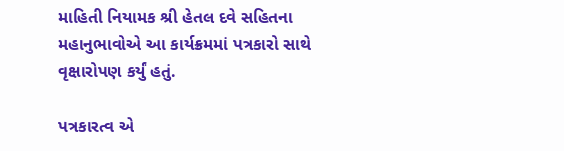માહિતી નિયામક શ્રી હેતલ દવે સહિતના મહાનુભાવોએ આ કાર્યક્રમમાં પત્રકારો સાથે વૃક્ષારોપણ કર્યું હતું.

પત્રકારત્વ એ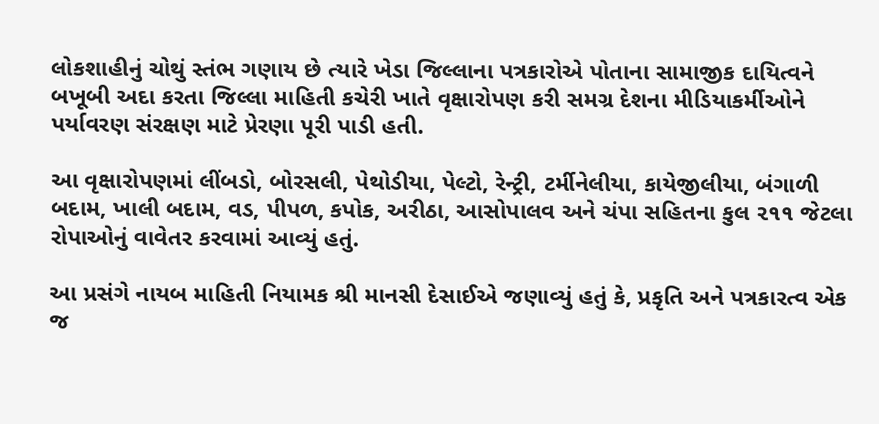લોકશાહીનું ચોથું સ્તંભ ગણાય છે ત્યારે ખેડા જિલ્લાના પત્રકારોએ પોતાના સામાજીક દાયિત્વને બખૂબી અદા કરતા જિલ્લા માહિતી કચેરી ખાતે વૃક્ષારોપણ કરી સમગ્ર દેશના મીડિયાકર્મીઓને પર્યાવરણ સંરક્ષણ માટે પ્રેરણા પૂરી પાડી હતી.

આ વૃક્ષારોપણમાં લીંબડો, બોરસલી, પેથોડીયા, પેલ્ટો, રેન્ટ્રી, ટર્મીનેલીયા, કાયેજીલીયા, બંગાળી બદામ, ખાલી બદામ, વડ, પીપળ, કપોક, અરીઠા, આસોપાલવ અને ચંપા સહિતના કુલ ૨૧૧ જેટલા રોપાઓનું વાવેતર કરવામાં આવ્યું હતું.

આ પ્રસંગે નાયબ માહિતી નિયામક શ્રી માનસી દેસાઈએ જણાવ્યું હતું કે, પ્રકૃતિ અને પત્રકારત્વ એક જ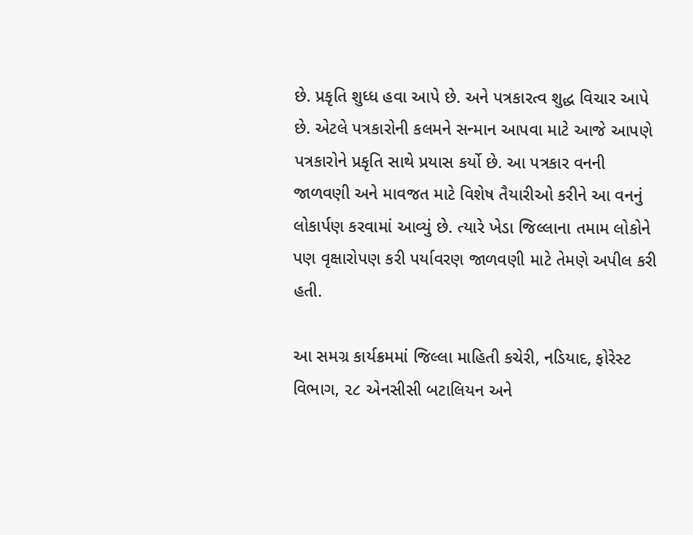છે. પ્રકૃતિ શુધ્ધ હવા આપે છે. અને પત્રકારત્વ શુદ્ધ વિચાર આપે છે. એટલે પત્રકારોની કલમને સન્માન આપવા માટે આજે આપણે પત્રકારોને પ્રકૃતિ સાથે પ્રયાસ કર્યો છે. આ પત્રકાર વનની જાળવણી અને માવજત માટે વિશેષ તૈયારીઓ કરીને આ વનનું લોકાર્પણ કરવામાં આવ્યું છે. ત્યારે ખેડા જિલ્લાના તમામ લોકોને પણ વૃક્ષારોપણ કરી પર્યાવરણ જાળવણી માટે તેમણે અપીલ કરી હતી.

આ સમગ્ર કાર્યક્રમમાં જિલ્લા માહિતી કચેરી, નડિયાદ, ફોરેસ્ટ વિભાગ, ૨૮ એનસીસી બટાલિયન અને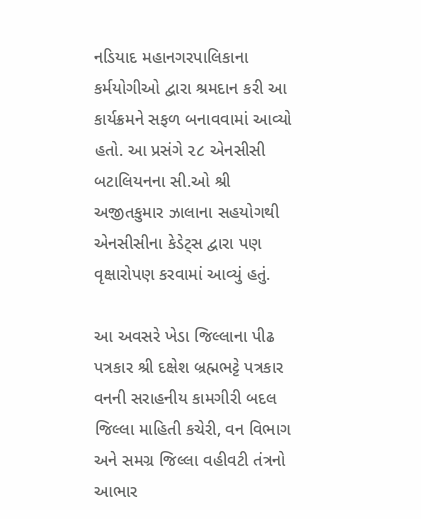નડિયાદ મહાનગરપાલિકાના કર્મયોગીઓ દ્વારા શ્રમદાન કરી આ કાર્યક્રમને સફળ બનાવવામાં આવ્યો હતો. આ પ્રસંગે ૨૮ એનસીસી બટાલિયનના સી.ઓ શ્રી અજીતકુમાર ઝાલાના સહયોગથી એનસીસીના કેડેટ્સ દ્વારા પણ વૃક્ષારોપણ કરવામાં આવ્યું હતું.

આ અવસરે ખેડા જિલ્લાના પીઢ પત્રકાર શ્રી દક્ષેશ બ્રહ્મભટ્ટે પત્રકાર વનની સરાહનીય કામગીરી બદલ જિલ્લા માહિતી કચેરી, વન વિભાગ અને સમગ્ર જિલ્લા વહીવટી તંત્રનો આભાર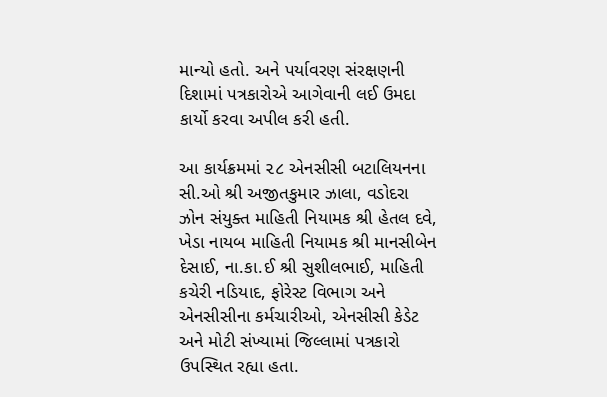માન્યો હતો. અને પર્યાવરણ સંરક્ષણની દિશામાં પત્રકારોએ આગેવાની લઈ ઉમદા કાર્યો કરવા અપીલ કરી હતી.

આ કાર્યક્રમમાં ૨૮ એનસીસી બટાલિયનના સી.ઓ શ્રી અજીતકુમાર ઝાલા, વડોદરા ઝોન સંયુક્ત માહિતી નિયામક શ્રી હેતલ દવે, ખેડા નાયબ માહિતી નિયામક શ્રી માનસીબેન દેસાઈ, ના.કા.ઈ શ્રી સુશીલભાઈ, માહિતી કચેરી નડિયાદ, ફોરેસ્ટ વિભાગ અને એનસીસીના કર્મચારીઓ, એનસીસી કેડેટ અને મોટી સંખ્યામાં જિલ્લામાં પત્રકારો ઉપસ્થિત રહ્યા હતા.